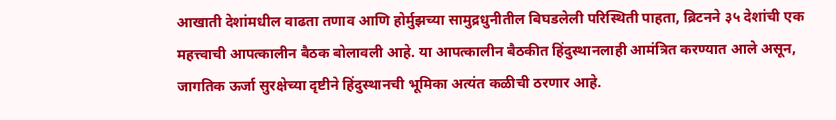आखाती देशांमधील वाढता तणाव आणि होर्मुझच्या सामुद्रधुनीतील बिघडलेली परिस्थिती पाहता, ब्रिटनने ३५ देशांची एक महत्त्वाची आपत्कालीन बैठक बोलावली आहे. या आपत्कालीन बैठकीत हिंदुस्थानलाही आमंत्रित करण्यात आले असून, जागतिक ऊर्जा सुरक्षेच्या दृष्टीने हिंदुस्थानची भूमिका अत्यंत कळीची ठरणार आहे.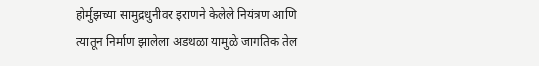होर्मुझच्या सामुद्रधुनीवर इराणने केलेले नियंत्रण आणि त्यातून निर्माण झालेला अडथळा यामुळे जागतिक तेल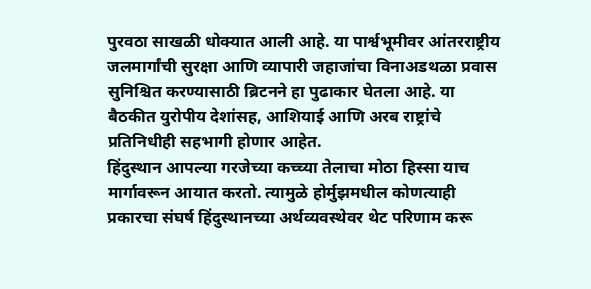पुरवठा साखळी धोक्यात आली आहे. या पार्श्वभूमीवर आंतरराष्ट्रीय जलमार्गांची सुरक्षा आणि व्यापारी जहाजांचा विनाअडथळा प्रवास सुनिश्चित करण्यासाठी ब्रिटनने हा पुढाकार घेतला आहे. या बैठकीत युरोपीय देशांसह, आशियाई आणि अरब राष्ट्रांचे प्रतिनिधीही सहभागी होणार आहेत.
हिंदुस्थान आपल्या गरजेच्या कच्च्या तेलाचा मोठा हिस्सा याच मार्गावरून आयात करतो. त्यामुळे होर्मुझमधील कोणत्याही प्रकारचा संघर्ष हिंदुस्थानच्या अर्थव्यवस्थेवर थेट परिणाम करू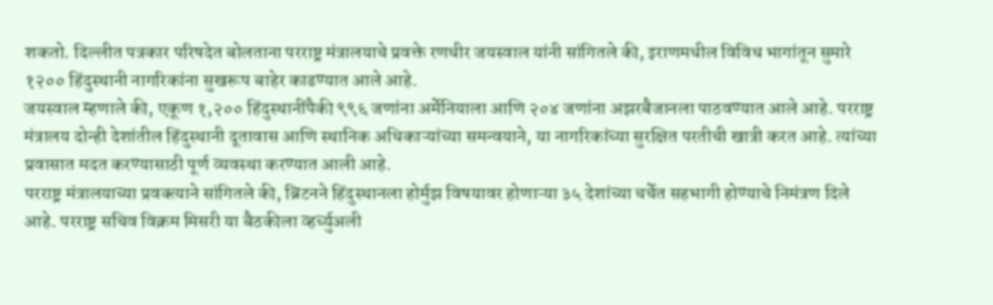शकतो. दिल्लीत पत्रकार परिषदेत बोलताना परराष्ट्र मंत्रालयाचे प्रवक्ते रणधीर जयस्वाल यांनी सांगितले की, इराणमधील विविध भागांतून सुमारे १२०० हिंदुस्थानी नागरिकांना सुखरूप बाहेर काढण्यात आले आहे.
जयस्वाल म्हणाले की, एकूण १,२०० हिंदुस्थानींपैकी ९९६ जणांना अर्मेनियाला आणि २०४ जणांना अझरबैजानला पाठवण्यात आले आहे. परराष्ट्र मंत्रालय दोन्ही देशांतील हिंदुस्थानी दूतावास आणि स्थानिक अधिकाऱ्यांच्या समन्वयाने, या नागरिकांच्या सुरक्षित परतीची खात्री करत आहे. त्यांच्या प्रवासात मदत करण्यासाठी पूर्ण व्यवस्था करण्यात आली आहे.
परराष्ट्र मंत्रालयाच्या प्रवक्त्याने सांगितले की, ब्रिटनने हिंदुस्थानला होर्मुझ विषयावर होणाऱ्या ३५ देशांच्या चर्चेत सहभागी होण्याचे निमंत्रण दिले आहे. परराष्ट्र सचिव विक्रम मिसरी या बैठकीला व्हर्च्युअली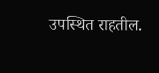उपस्थित राहतील.